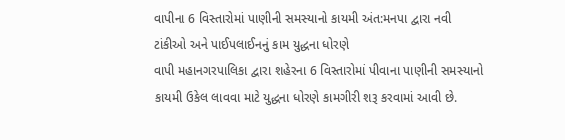વાપીના 6 વિસ્તારોમાં પાણીની સમસ્યાનો કાયમી અંત:મનપા દ્વારા નવી ટાંકીઓ અને પાઈપલાઈનનું કામ યુદ્ધના ધોરણે
વાપી મહાનગરપાલિકા દ્વારા શહેરના 6 વિસ્તારોમાં પીવાના પાણીની સમસ્યાનો કાયમી ઉકેલ લાવવા માટે યુદ્ધના ધોરણે કામગીરી શરૂ કરવામાં આવી છે.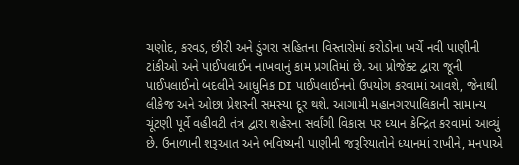ચણોદ, કરવડ, છીરી અને ડુંગરા સહિતના વિસ્તારોમાં કરોડોના ખર્ચે નવી પાણીની ટાંકીઓ અને પાઈપલાઈન નાખવાનું કામ પ્રગતિમાં છે. આ પ્રોજેક્ટ દ્વારા જૂની પાઈપલાઈનો બદલીને આધુનિક DI પાઈપલાઈનનો ઉપયોગ કરવામાં આવશે, જેનાથી લીકેજ અને ઓછા પ્રેશરની સમસ્યા દૂર થશે. આગામી મહાનગરપાલિકાની સામાન્ય ચૂંટણી પૂર્વે વહીવટી તંત્ર દ્વારા શહેરના સર્વાંગી વિકાસ પર ધ્યાન કેન્દ્રિત કરવામાં આવ્યું છે. ઉનાળાની શરૂઆત અને ભવિષ્યની પાણીની જરૂરિયાતોને ધ્યાનમાં રાખીને, મનપાએ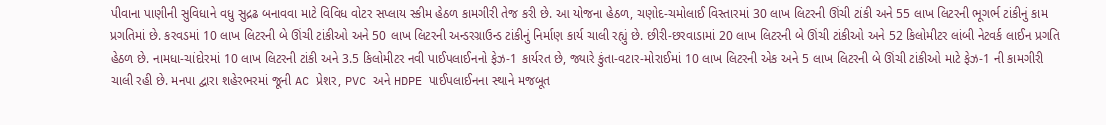પીવાના પાણીની સુવિધાને વધુ સુદ્રઢ બનાવવા માટે વિવિધ વોટર સપ્લાય સ્કીમ હેઠળ કામગીરી તેજ કરી છે. આ યોજના હેઠળ, ચણોદ-ચમોલાઈ વિસ્તારમાં 30 લાખ લિટરની ઊંચી ટાંકી અને 55 લાખ લિટરની ભૂગર્ભ ટાંકીનું કામ પ્રગતિમાં છે. કરવડમાં 10 લાખ લિટરની બે ઊંચી ટાંકીઓ અને 50 લાખ લિટરની અન્ડરગ્રાઉન્ડ ટાંકીનું નિર્માણ કાર્ય ચાલી રહ્યું છે. છીરી-છરવાડામાં 20 લાખ લિટરની બે ઊંચી ટાંકીઓ અને 52 કિલોમીટર લાંબી નેટવર્ક લાઈન પ્રગતિ હેઠળ છે. નામધા-ચાંદોરમાં 10 લાખ લિટરની ટાંકી અને 3.5 કિલોમીટર નવી પાઈપલાઈનનો ફેઝ-1 કાર્યરત છે, જ્યારે કુંતા-વટાર-મોરાઈમાં 10 લાખ લિટરની એક અને 5 લાખ લિટરની બે ઊંચી ટાંકીઓ માટે ફેઝ-1 ની કામગીરી ચાલી રહી છે. મનપા દ્વારા શહેરભરમાં જૂની AC પ્રેશર, PVC અને HDPE પાઈપલાઈનના સ્થાને મજબૂત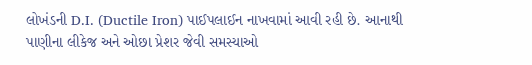લોખંડની D.I. (Ductile Iron) પાઈપલાઈન નાખવામાં આવી રહી છે. આનાથી પાણીના લીકેજ અને ઓછા પ્રેશર જેવી સમસ્યાઓ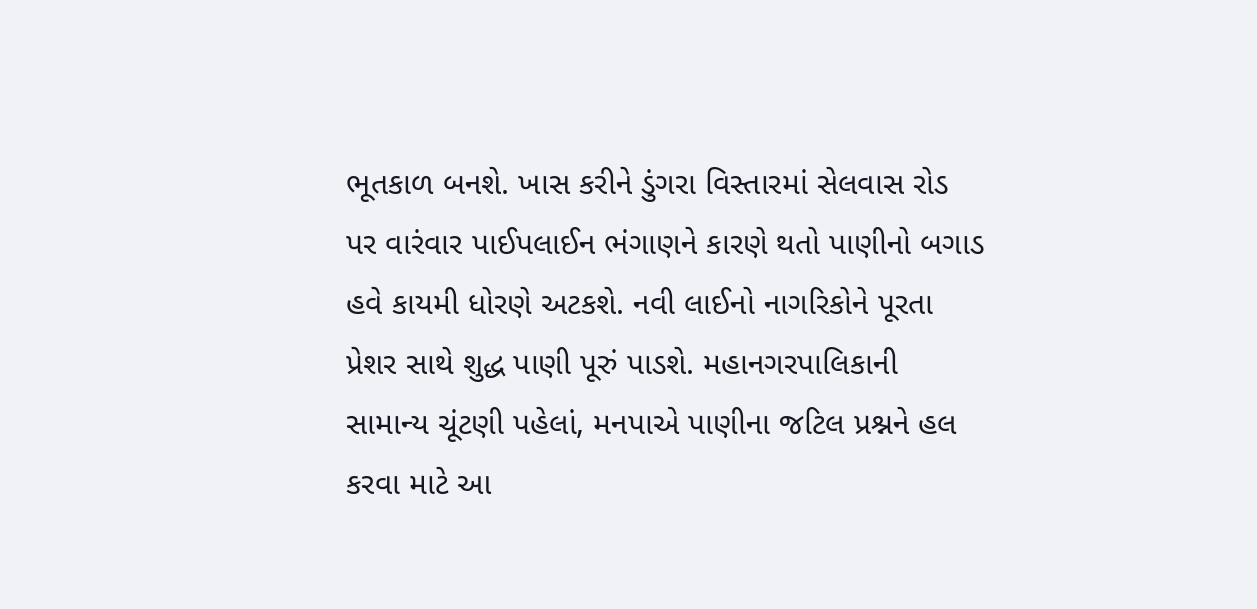ભૂતકાળ બનશે. ખાસ કરીને ડુંગરા વિસ્તારમાં સેલવાસ રોડ પર વારંવાર પાઈપલાઈન ભંગાણને કારણે થતો પાણીનો બગાડ હવે કાયમી ધોરણે અટકશે. નવી લાઈનો નાગરિકોને પૂરતા પ્રેશર સાથે શુદ્ધ પાણી પૂરું પાડશે. મહાનગરપાલિકાની સામાન્ય ચૂંટણી પહેલાં, મનપાએ પાણીના જટિલ પ્રશ્નને હલ કરવા માટે આ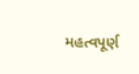મહત્વપૂર્ણ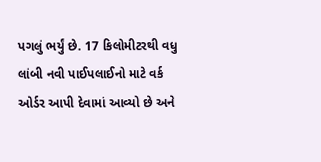પગલું ભર્યું છે. 17 કિલોમીટરથી વધુ લાંબી નવી પાઈપલાઈનો માટે વર્ક ઓર્ડર આપી દેવામાં આવ્યો છે અને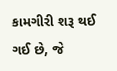કામગીરી શરૂ થઈ ગઈ છે, જે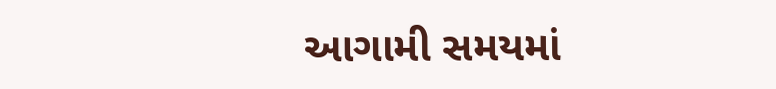આગામી સમયમાં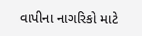વાપીના નાગરિકો માટે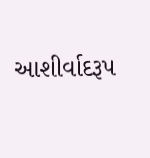આશીર્વાદરૂપ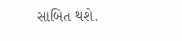સાબિત થશે.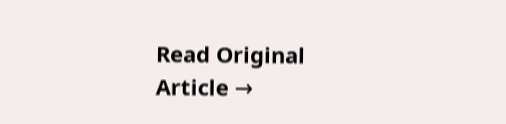Read Original Article →